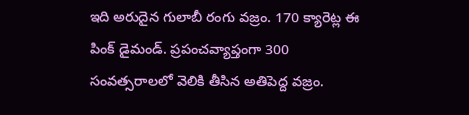ఇది అరుదైన గులాబీ రంగు వజ్రం. 170 క్యారెట్ల ఈ పింక్ డైమండ్. ప్రపంచవ్యాప్తంగా 300 సంవత్సరాలలో వెలికి తీసిన అతిపెద్ద వజ్రం.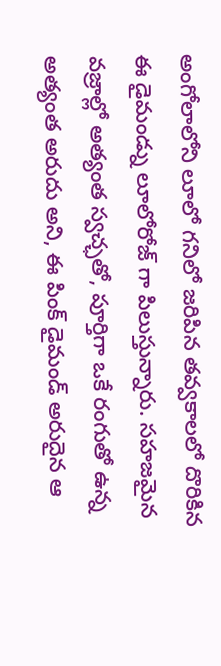అంగోలాలోని లూలో గనిలో జరిపిన తవ్వకాలలో దొరికిన ఈ డైమండ్ను లూలోరోజ్ గా పిలుస్తున్నారు. సహజమైన వజ్రాల్లో అత్యంత స్వచ్ఛతో, పూర్తిగా ఒకే రంగుతో ఉన్న అత్యంత అరుదు అని, ఈ పింక్ డైమండ్ అరుదైన ఆ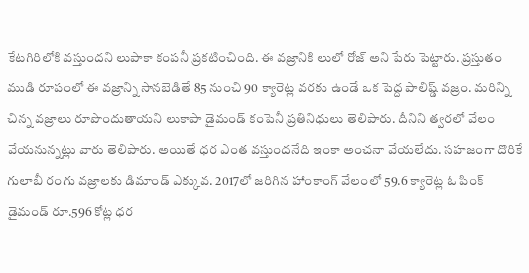కేటగిరిలోకి వస్తుందని లుపాకా కంపనీ ప్రకటించింది. ఈ వజ్రానికి లులో రోజ్ అని పేరు పెట్టారు. ప్రస్తుతం ముడి రూపంలో ఈ వజ్రాన్ని సానబెడితే 85 నుంచి 90 క్యారెట్ల వరకు ఉండే ఒక పెద్ద పాలిష్డ్ వజ్రం. మరిన్ని చిన్న వజ్రాలు రూపొందుతాయని లుకాపా డైమండ్ కంపెనీ ప్రతినిధులు తెలిపారు. దీనిని త్వరలో వేలం వేయనున్నట్లు వారు తెలిపారు. అయితే ధర ఎంత వస్తుందనేది ఇంకా అంచనా వేయలేదు. సహజంగా దొరికే గులాబీ రంగు వజ్రాలకు డిమాండ్ ఎక్కువ. 2017లో జరిగిన హాంకాంగ్ వేలంలో 59.6 క్యారెట్ల ఓ పింక్ డైమండ్ రూ.596 కోట్ల ధర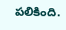పలికింది.